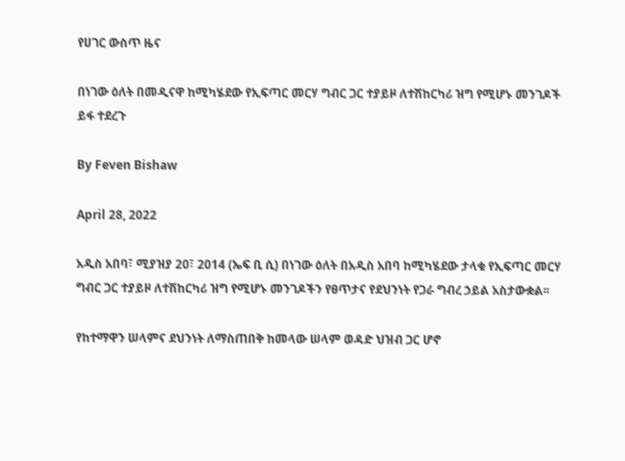የሀገር ውስጥ ዜና

በነገው ዕለት በመዲናዋ ከሚካሄደው የኢፍጣር መርሃ ግብር ጋር ተያይዞ ለተሽከርካሪ ዝግ የሚሆኑ መንገዶች ይፋ ተደረጉ

By Feven Bishaw

April 28, 2022

አዲስ አበባ፣ ሚያዝያ 20፣ 2014 (ኤፍ ቢ ሲ) በነገው ዕለት በአዲስ አበባ ከሚካሄደው ታላቁ የኢፍጣር መርሃ ግብር ጋር ተያይዞ ለተሽከርካሪ ዝግ የሚሆኑ መንገዶችን የፀጥታና የደህንነት የጋራ ግብረ ኃይል አስታውቋል፡፡

የከተማዋን ሠላምና ደህንነት ለማስጠበቅ ከመላው ሠላም ወዳድ ህዝብ ጋር ሆኖ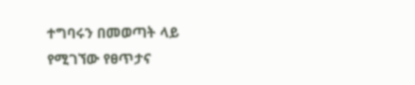ተግባሩን በመወጣት ላይ የሚገኘው የፀጥታና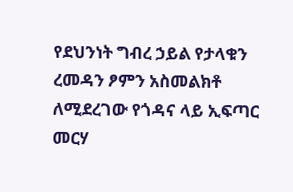የደህንነት ግብረ ኃይል የታላቁን ረመዳን ፆምን አስመልክቶ ለሚደረገው የጎዳና ላይ ኢፍጣር መርሃ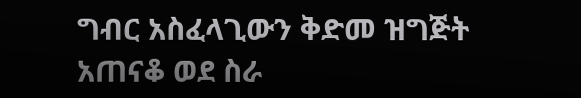ግብር አስፈላጊውን ቅድመ ዝግጅት አጠናቆ ወደ ስራ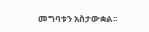መግባቱን አስታውቋል፡፡